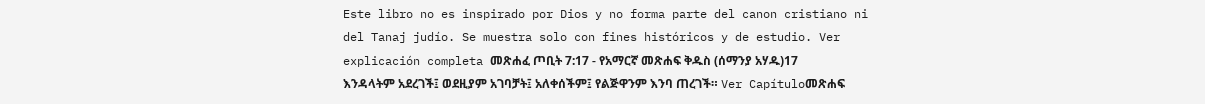Este libro no es inspirado por Dios y no forma parte del canon cristiano ni del Tanaj judío. Se muestra solo con fines históricos y de estudio. Ver explicación completa መጽሐፈ ጦቢት 7:17 - የአማርኛ መጽሐፍ ቅዱስ (ሰማንያ አሃዱ)17 እንዳላትም አደረገች፤ ወደዚያም አገባቻት፤ አለቀሰችም፤ የልጅዋንም እንባ ጠረገች። Ver Capítuloመጽሐፍ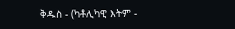ቅዱስ - (ካቶሊካዊ እትም -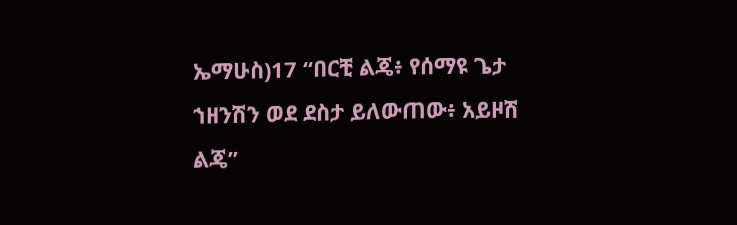ኤማሁስ)17 “በርቺ ልጄ፥ የሰማዩ ጌታ ኀዘንሽን ወደ ደስታ ይለውጠው፥ አይዞሽ ልጄ”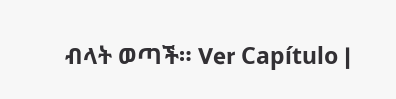ብላት ወጣች። Ver Capítulo |